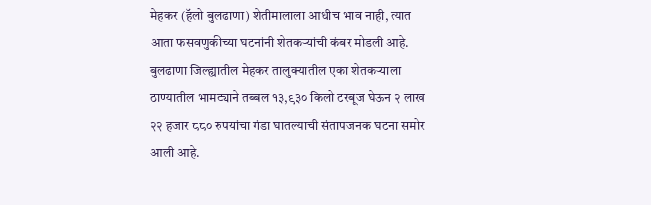मेहकर (हॅलो बुलढाणा) शेतीमालाला आधीच भाव नाही, त्यात आता फसवणुकीच्या घटनांनी शेतकऱ्यांची कंबर मोडली आहे. बुलढाणा जिल्ह्यातील मेहकर तालुक्यातील एका शेतकऱ्याला ठाण्यातील भामट्याने तब्बल १३,९३० किलो टरबूज घेऊन २ लाख २२ हजार ८८० रुपयांचा गंडा घातल्याची संतापजनक घटना समोर आली आहे.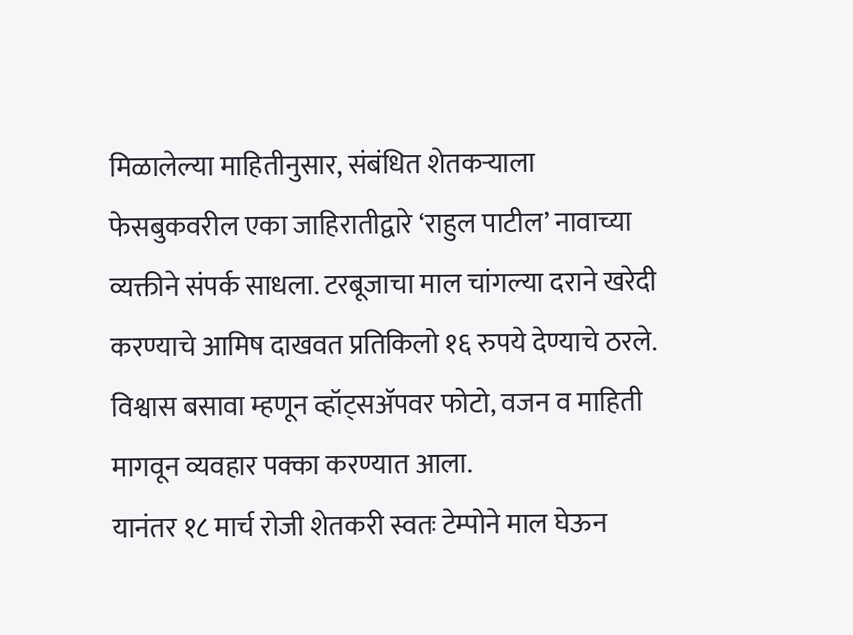मिळालेल्या माहितीनुसार, संबंधित शेतकऱ्याला फेसबुकवरील एका जाहिरातीद्वारे ‘राहुल पाटील’ नावाच्या व्यक्तीने संपर्क साधला. टरबूजाचा माल चांगल्या दराने खरेदी करण्याचे आमिष दाखवत प्रतिकिलो १६ रुपये देण्याचे ठरले. विश्वास बसावा म्हणून व्हॉट्सॲपवर फोटो, वजन व माहिती मागवून व्यवहार पक्का करण्यात आला.
यानंतर १८ मार्च रोजी शेतकरी स्वतः टेम्पोने माल घेऊन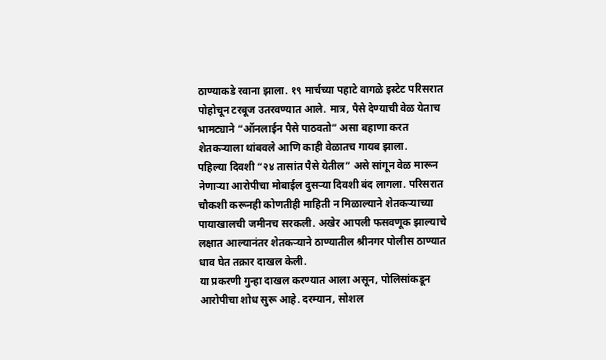ठाण्याकडे रवाना झाला. १९ मार्चच्या पहाटे वागळे इस्टेट परिसरात पोहोचून टरबूज उतरवण्यात आले. मात्र, पैसे देण्याची वेळ येताच भामट्याने “ऑनलाईन पैसे पाठवतो” असा बहाणा करत शेतकऱ्याला थांबवले आणि काही वेळातच गायब झाला.
पहिल्या दिवशी “२४ तासांत पैसे येतील” असे सांगून वेळ मारून नेणाऱ्या आरोपीचा मोबाईल दुसऱ्या दिवशी बंद लागला. परिसरात चौकशी करूनही कोणतीही माहिती न मिळाल्याने शेतकऱ्याच्या पायाखालची जमीनच सरकली. अखेर आपली फसवणूक झाल्याचे लक्षात आल्यानंतर शेतकऱ्याने ठाण्यातील श्रीनगर पोलीस ठाण्यात धाव घेत तक्रार दाखल केली.
या प्रकरणी गुन्हा दाखल करण्यात आला असून, पोलिसांकडून आरोपीचा शोध सुरू आहे. दरम्यान, सोशल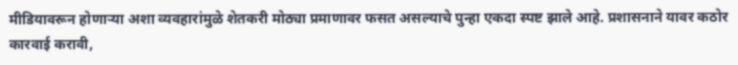मीडियावरून होणाऱ्या अशा व्यवहारांमुळे शेतकरी मोठ्या प्रमाणावर फसत असल्याचे पुन्हा एकदा स्पष्ट झाले आहे. प्रशासनाने यावर कठोर कारवाई करावी,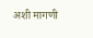अशी मागणी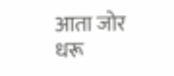आता जोर धरू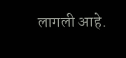लागली आहे.